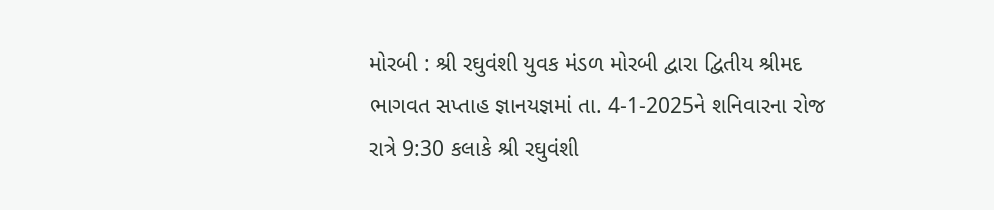મોરબી : શ્રી રઘુવંશી યુવક મંડળ મોરબી દ્વારા દ્વિતીય શ્રીમદ ભાગવત સપ્તાહ જ્ઞાનયજ્ઞમાં તા. 4-1-2025ને શનિવારના રોજ રાત્રે 9:30 કલાકે શ્રી રઘુવંશી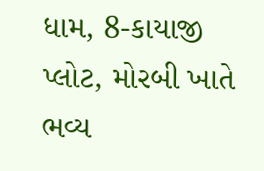ધામ, 8-કાયાજી પ્લોટ, મોરબી ખાતે ભવ્ય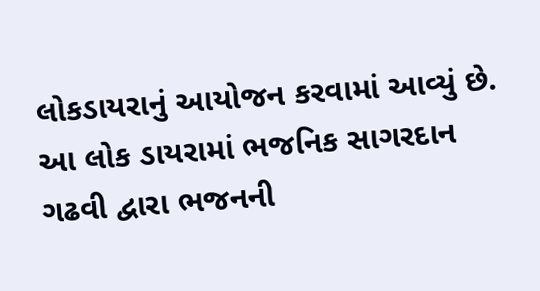લોકડાયરાનું આયોજન કરવામાં આવ્યું છે. આ લોક ડાયરામાં ભજનિક સાગરદાન ગઢવી દ્વારા ભજનની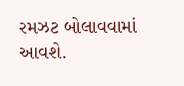રમઝટ બોલાવવામાં આવશે.